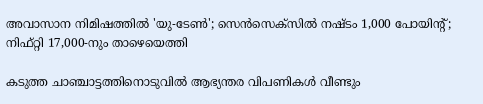അവാസാന നിമിഷത്തില്‍ 'യു-ടേണ്‍'; സെന്‍സെക്‌സില്‍ നഷ്ടം 1,000 പോയിന്റ്; നിഫ്റ്റി 17,000-നും താഴെയെത്തി

കടുത്ത ചാഞ്ചാട്ടത്തിനൊടുവില്‍ ആഭ്യന്തര വിപണികള്‍ വീണ്ടും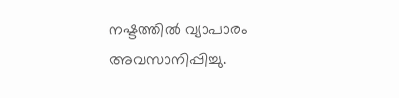നഷ്ടത്തില്‍ വ്യാപാരം അവസാനിപ്പിച്ചു.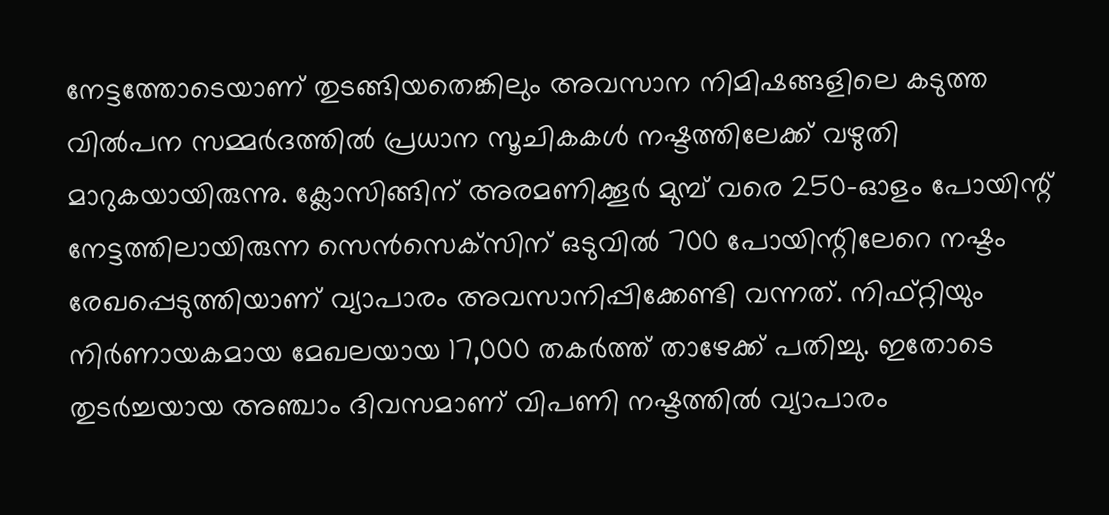നേട്ടത്തോടെയാണ് തുടങ്ങിയതെങ്കിലും അവസാന നിമിഷങ്ങളിലെ കടുത്ത വില്‍പന സമ്മര്‍ദത്തില്‍ പ്രധാന സൂചികകള്‍ നഷ്ടത്തിലേക്ക് വഴുതി മാറുകയായിരുന്നു. ക്ലോസിങ്ങിന് അരമണിക്കൂര്‍ മുമ്പ് വരെ 250-ഓളം പോയിന്റ് നേട്ടത്തിലായിരുന്ന സെന്‍സെക്‌സിന് ഒടുവില്‍ 700 പോയിന്റിലേറെ നഷ്ടം രേഖപ്പെടുത്തിയാണ് വ്യാപാരം അവസാനിപ്പിക്കേണ്ടി വന്നത്. നിഫ്റ്റിയും നിര്‍ണായകമായ മേഖലയായ 17,000 തകര്‍ത്ത് താഴേക്ക് പതിച്ചു. ഇതോടെ തുടര്‍ച്ചയായ അഞ്ചാം ദിവസമാണ് വിപണി നഷ്ടത്തില്‍ വ്യാപാരം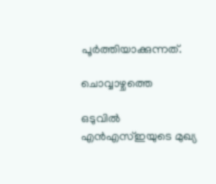പൂര്‍ത്തിയാക്കുന്നത്.

ചൊവ്വാഴ്ചത്തെ

ഒടുവില്‍ എന്‍എസ്ഇയുടെ മുഖ്യ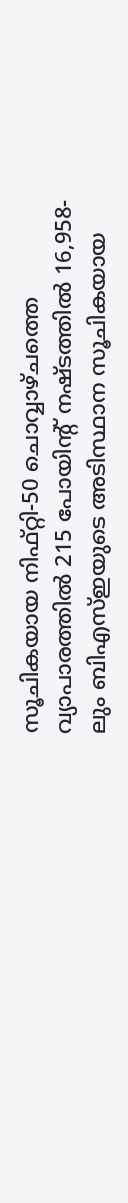സൂചികയായ നിഫ്റ്റി-50 ചൊവ്വാഴ്ചത്തെ വ്യാപാരത്തില്‍ 215 പോയിന്റ് നഷ്ടത്തില്‍ 16,958-ലും ബിഎസ്ഇയുടെ അടിസ്ഥാന സൂചികയായ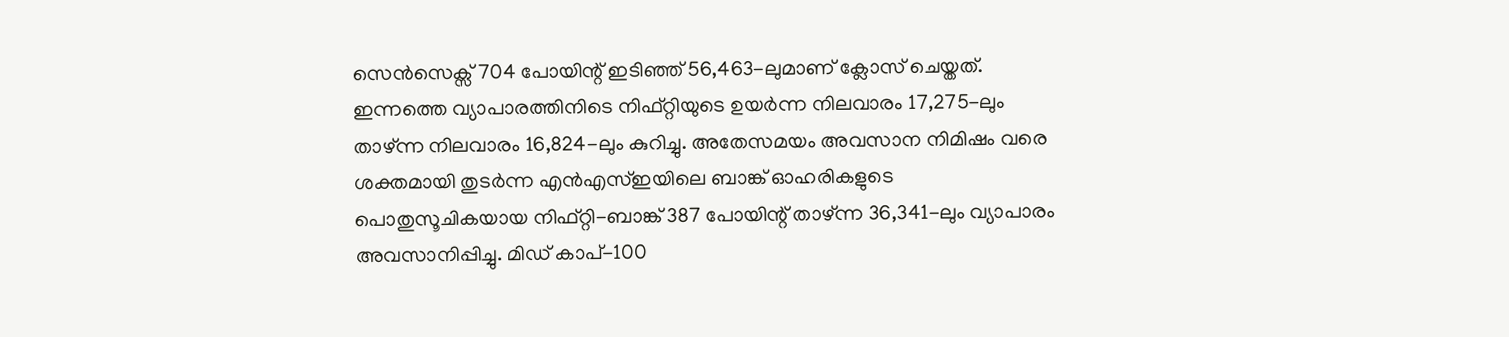സെന്‍സെക്സ് 704 പോയിന്റ് ഇടിഞ്ഞ് 56,463-ലുമാണ് ക്ലോസ് ചെയ്തത്. ഇന്നത്തെ വ്യാപാരത്തിനിടെ നിഫ്റ്റിയുടെ ഉയര്‍ന്ന നിലവാരം 17,275-ലും താഴ്ന്ന നിലവാരം 16,824-ലും കുറിച്ചു. അതേസമയം അവസാന നിമിഷം വരെ ശക്തമായി തുടര്‍ന്ന എന്‍എസ്ഇയിലെ ബാങ്ക് ഓഹരികളുടെ പൊതുസൂചികയായ നിഫ്റ്റി-ബാങ്ക് 387 പോയിന്റ് താഴ്ന്ന 36,341-ലും വ്യാപാരം അവസാനിപ്പിച്ചു. മിഡ് കാപ്-100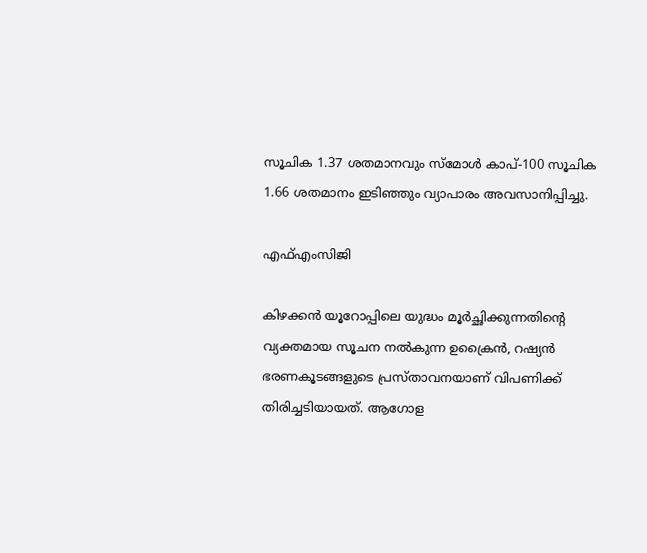സൂചിക 1.37 ശതമാനവും സ്മോള്‍ കാപ്-100 സൂചിക 1.66 ശതമാനം ഇടിഞ്ഞും വ്യാപാരം അവസാനിപ്പിച്ചു.

എഫ്എംസിജി

കിഴക്കന്‍ യൂറോപ്പിലെ യുദ്ധം മൂര്‍ച്ഛിക്കുന്നതിന്റെ വ്യക്തമായ സൂചന നല്‍കുന്ന ഉക്രൈന്‍, റഷ്യന്‍ ഭരണകൂടങ്ങളുടെ പ്രസ്താവനയാണ് വിപണിക്ക് തിരിച്ചടിയായത്. ആഗോള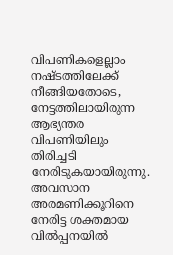വിപണികളെല്ലാം നഷ്ടത്തിലേക്ക് നീങ്ങിയതോടെ, നേട്ടത്തിലായിരുന്ന ആഭ്യന്തര വിപണിയിലും തിരിച്ചടി നേരിടുകയായിരുന്നു. അവസാന അരമണിക്കൂറിനെ നേരിട്ട ശക്തമായ വില്‍പ്പനയില്‍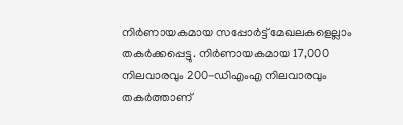നിര്‍ണായകമായ സപ്പോര്‍ട്ട് മേഖലകളെല്ലാം തകര്‍ക്കപ്പെട്ടു. നിര്‍ണായകമായ 17,000 നിലവാരവും 200-ഡിഎംഎ നിലവാരവും തകര്‍ത്താണ്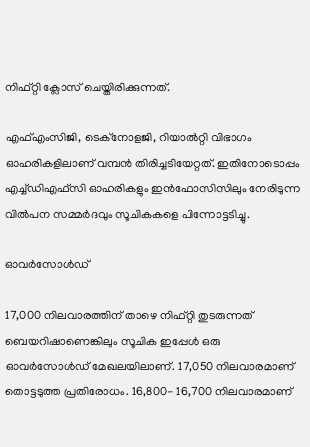നിഫ്റ്റി ക്ലോസ് ചെയ്തിരിക്കുന്നത്.

എഫ്എംസിജി, ടെക്‌നോളജി, റിയാല്‍റ്റി വിഭാഗം ഓഹരികളിലാണ് വമ്പന്‍ തിരിച്ചടിയേറ്റത്. ഇതിനോടൊപ്പം എച്ച്ഡിഎഫ്‌സി ഓഹരികളും ഇന്‍ഫോസിസിലും നേരിടുന്ന വില്‍പന സമ്മര്‍ദവും സൂചികകളെ പിന്നോട്ടടിച്ചു.

ഓവര്‍സോള്‍ഡ്

17,000 നിലവാരത്തിന് താഴെ നിഫ്റ്റി തുടരുന്നത് ബെയറിഷാണെങ്കിലും സൂചിക ഇപ്പേള്‍ ഒരു ഓവര്‍സോള്‍ഡ് മേഖലയിലാണ്. 17,050 നിലവാരമാണ് തൊട്ടടുത്ത പ്രതിരോധം. 16,800- 16,700 നിലവാരമാണ്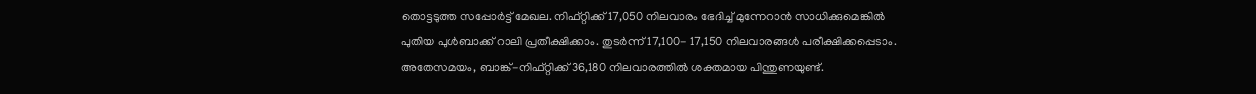തൊട്ടടുത്ത സപ്പോര്‍ട്ട് മേഖല. നിഫ്റ്റിക്ക് 17,050 നിലവാരം ഭേദിച്ച് മുന്നേറാന്‍ സാധിക്കുമെങ്കില്‍ പുതിയ പുള്‍ബാക്ക് റാലി പ്രതീക്ഷിക്കാം. തുടര്‍ന്ന് 17,100- 17,150 നിലവാരങ്ങള്‍ പരീക്ഷിക്കപ്പെടാം. അതേസമയം, ബാങ്ക്-നിഫ്റ്റിക്ക് 36,180 നിലവാരത്തില്‍ ശക്തമായ പിന്തുണയുണ്ട്.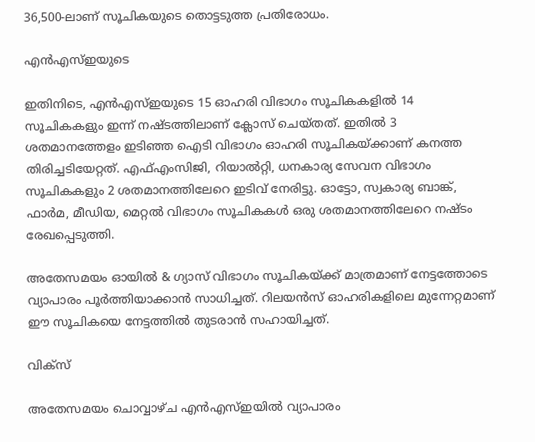36,500-ലാണ് സൂചികയുടെ തൊട്ടടുത്ത പ്രതിരോധം.

എന്‍എസ്ഇയുടെ

ഇതിനിടെ, എന്‍എസ്ഇയുടെ 15 ഓഹരി വിഭാഗം സൂചികകളില്‍ 14 സൂചികകളും ഇന്ന് നഷ്ടത്തിലാണ് ക്ലോസ് ചെയ്തത്. ഇതില്‍ 3 ശതമാനത്തേളം ഇടിഞ്ഞ ഐടി വിഭാഗം ഓഹരി സൂചികയ്ക്കാണ് കനത്ത തിരിച്ചടിയേറ്റത്. എഫ്എംസിജി, റിയാല്‍റ്റി, ധനകാര്യ സേവന വിഭാഗം സൂചികകളും 2 ശതമാനത്തിലേറെ ഇടിവ് നേരിട്ടു. ഓട്ടോ, സ്വകാര്യ ബാങ്ക്, ഫാര്‍മ, മീഡിയ, മെറ്റല്‍ വിഭാഗം സൂചികകള്‍ ഒരു ശതമാനത്തിലേറെ നഷ്ടം രേഖപ്പെടുത്തി.

അതേസമയം ഓയില്‍ & ഗ്യാസ് വിഭാഗം സൂചികയ്ക്ക് മാത്രമാണ് നേട്ടത്തോടെ വ്യാപാരം പൂര്‍ത്തിയാക്കാന്‍ സാധിച്ചത്. റിലയന്‍സ് ഓഹരികളിലെ മുന്നേറ്റമാണ് ഈ സൂചികയെ നേട്ടത്തില്‍ തുടരാന്‍ സഹായിച്ചത്.

വിക്‌സ്

അതേസമയം ചൊവ്വാഴ്ച എന്‍എസ്ഇയില്‍ വ്യാപാരം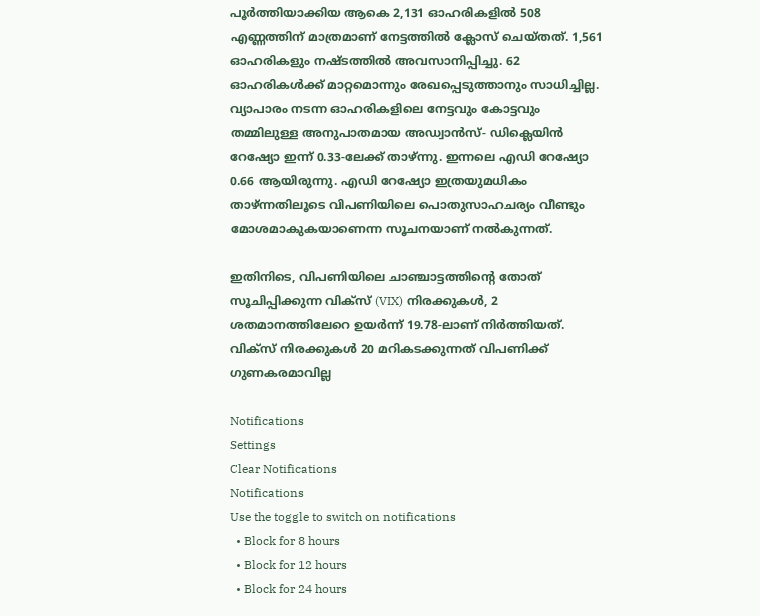പൂര്‍ത്തിയാക്കിയ ആകെ 2,131 ഓഹരികളില്‍ 508 എണ്ണത്തിന് മാത്രമാണ് നേട്ടത്തില്‍ ക്ലോസ് ചെയ്തത്. 1,561 ഓഹരികളും നഷ്ടത്തില്‍ അവസാനിപ്പിച്ചു. 62 ഓഹരികള്‍ക്ക് മാറ്റമൊന്നും രേഖപ്പെടുത്താനും സാധിച്ചില്ല. വ്യാപാരം നടന്ന ഓഹരികളിലെ നേട്ടവും കോട്ടവും തമ്മിലുള്ള അനുപാതമായ അഡ്വാന്‍സ്- ഡിക്ലെയിന്‍ റേഷ്യോ ഇന്ന് 0.33-ലേക്ക് താഴ്ന്നു. ഇന്നലെ എഡി റേഷ്യോ 0.66 ആയിരുന്നു. എഡി റേഷ്യോ ഇത്രയുമധികം താഴ്ന്നതിലൂടെ വിപണിയിലെ പൊതുസാഹചര്യം വീണ്ടും മോശമാകുകയാണെന്ന സൂചനയാണ് നല്‍കുന്നത്.

ഇതിനിടെ, വിപണിയിലെ ചാഞ്ചാട്ടത്തിന്റെ തോത് സൂചിപ്പിക്കുന്ന വിക്‌സ് (VIX) നിരക്കുകള്‍, 2 ശതമാനത്തിലേറെ ഉയര്‍ന്ന് 19.78-ലാണ് നിര്‍ത്തിയത്. വിക്സ് നിരക്കുകള്‍ 20 മറികടക്കുന്നത് വിപണിക്ക് ഗുണകരമാവില്ല

Notifications
Settings
Clear Notifications
Notifications
Use the toggle to switch on notifications
  • Block for 8 hours
  • Block for 12 hours
  • Block for 24 hours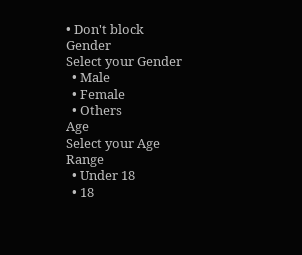• Don't block
Gender
Select your Gender
  • Male
  • Female
  • Others
Age
Select your Age Range
  • Under 18
  • 18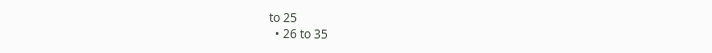to 25
  • 26 to 35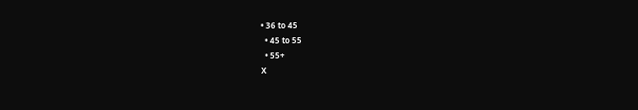• 36 to 45
  • 45 to 55
  • 55+
X